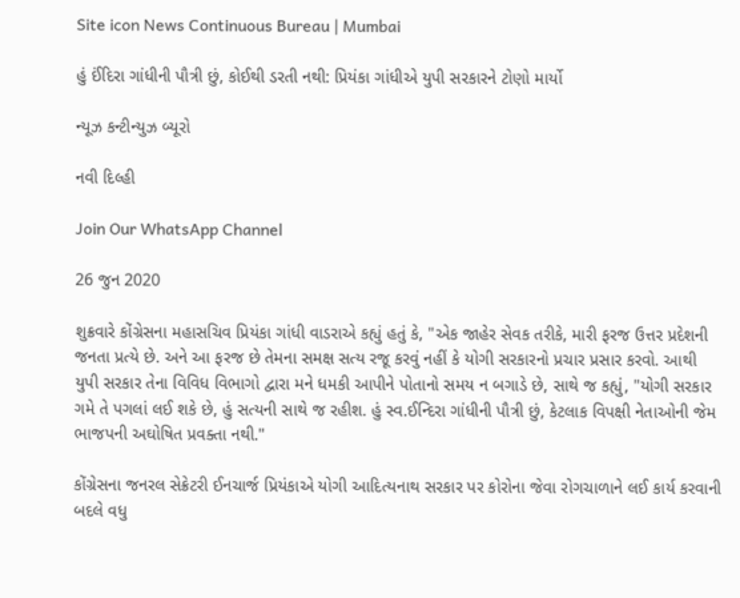Site icon News Continuous Bureau | Mumbai

હું ઈંદિરા ગાંધીની પૌત્રી છું, કોઈથી ડરતી નથી: પ્રિયંકા ગાંધીએ યુપી સરકારને ટોણો માર્યો

ન્યૂઝ કન્ટીન્યુઝ બ્યૂરો

નવી દિલ્હી

Join Our WhatsApp Channel

26 જુન 2020

શુક્રવારે કોંગ્રેસના મહાસચિવ પ્રિયંકા ગાંધી વાડરાએ કહ્યું હતું કે, "એક જાહેર સેવક તરીકે, મારી ફરજ ઉત્તર પ્રદેશની જનતા પ્રત્યે છે. અને આ ફરજ છે તેમના સમક્ષ સત્ય રજૂ કરવું નહીં કે યોગી સરકારનો પ્રચાર પ્રસાર કરવો. આથી યુપી સરકાર તેના વિવિધ વિભાગો દ્વારા મને ધમકી આપીને પોતાનો સમય ન બગાડે છે, સાથે જ કહ્યું, "યોગી સરકાર ગમે તે પગલાં લઈ શકે છે, હું સત્યની સાથે જ રહીશ. હું સ્વ.ઈન્દિરા ગાંધીની પૌત્રી છું, કેટલાક વિપક્ષી નેતાઓની જેમ ભાજપની અઘોષિત પ્રવક્તા નથી."

કોંગ્રેસના જનરલ સેક્રેટરી ઈનચાર્જ પ્રિયંકાએ યોગી આદિત્યનાથ સરકાર પર કોરોના જેવા રોગચાળાને લઈ કાર્ય કરવાની બદલે વધુ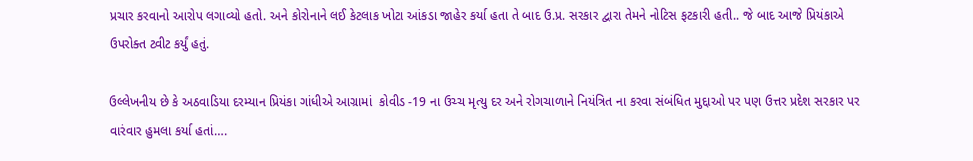પ્રચાર કરવાનો આરોપ લગાવ્યો હતો. અને કોરોનાને લઈ કેટલાક ખોટા આંકડા જાહેર કર્યા હતા તે બાદ ઉ.પ્ર. સરકાર દ્વારા તેમને નોટિસ ફટકારી હતી.. જે બાદ આજે પ્રિયંકાએ ઉપરોક્ત ટ્વીટ કર્યું હતું.

ઉલ્લેખનીય છે કે અઠવાડિયા દરમ્યાન પ્રિયંકા ગાંધીએ આગ્રામાં  કોવીડ -19 ના ઉચ્ચ મૃત્યુ દર અને રોગચાળાને નિયંત્રિત ના કરવા સંબંધિત મુદ્દાઓ પર પણ ઉત્તર પ્રદેશ સરકાર પર વારંવાર હુમલા કર્યા હતાં….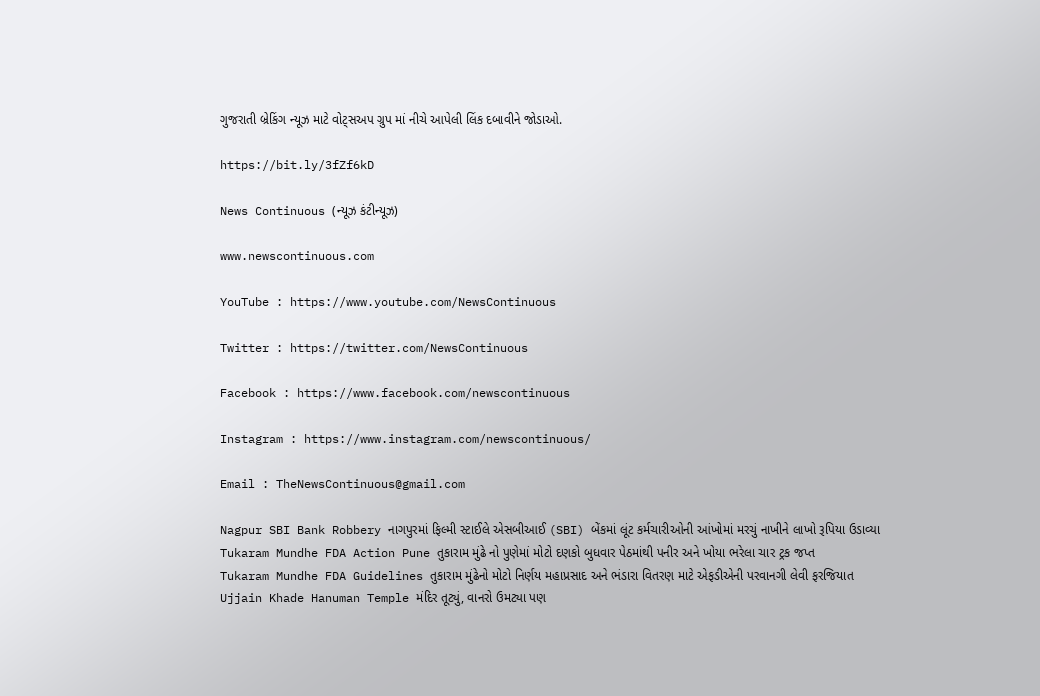ગુજરાતી બ્રેકિંગ ન્યૂઝ માટે વોટ્સઅપ ગ્રુપ માં નીચે આપેલી લિંક દબાવીને જોડાઓ.

https://bit.ly/3fZf6kD

News Continuous (ન્યૂઝ કંટીન્યૂઝ)

www.newscontinuous.com

YouTube : https://www.youtube.com/NewsContinuous

Twitter : https://twitter.com/NewsContinuous

Facebook : https://www.facebook.com/newscontinuous

Instagram : https://www.instagram.com/newscontinuous/

Email : TheNewsContinuous@gmail.com

Nagpur SBI Bank Robbery નાગપુરમાં ફિલ્મી સ્ટાઈલે એસબીઆઈ (SBI) બેંકમાં લૂંટ કર્મચારીઓની આંખોમાં મરચું નાખીને લાખો રૂપિયા ઉડાવ્યા
Tukaram Mundhe FDA Action Pune તુકારામ મુંઢે નો પુણેમાં મોટો દણકો બુધવાર પેઠમાંથી પનીર અને ખોયા ભરેલા ચાર ટ્રક જપ્ત
Tukaram Mundhe FDA Guidelines તુકારામ મુંઢેનો મોટો નિર્ણય મહાપ્રસાદ અને ભંડારા વિતરણ માટે એફડીએની પરવાનગી લેવી ફરજિયાત
Ujjain Khade Hanuman Temple મંદિર તૂટ્યું, વાનરો ઉમટ્યા પણ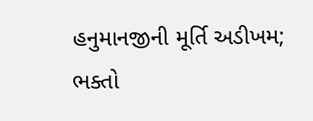હનુમાનજીની મૂર્તિ અડીખમ; ભક્તો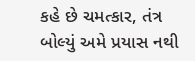કહે છે ચમત્કાર, તંત્ર બોલ્યું અમે પ્રયાસ નથી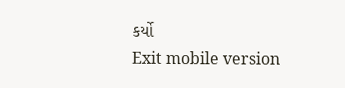કર્યો
Exit mobile version